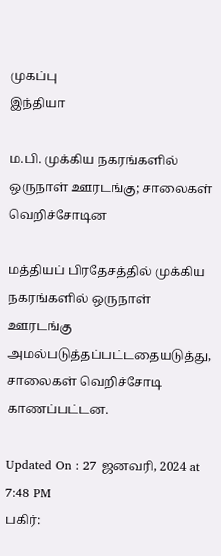முகப்பு
இந்தியா

ம.பி. முக்கிய நகரங்களில் ஒருநாள் ஊரடங்கு; சாலைகள் வெறிச்சோடின

மத்தியப் பிரதேசத்தில் முக்கிய நகரங்களில் ஒருநாள் ஊரடங்கு அமல்படுத்தப்பட்டதையடுத்து, சாலைகள் வெறிச்சோடி காணப்பட்டன.

Updated On : 27 ஜனவரி, 2024 at 7:48 PM
பகிர்: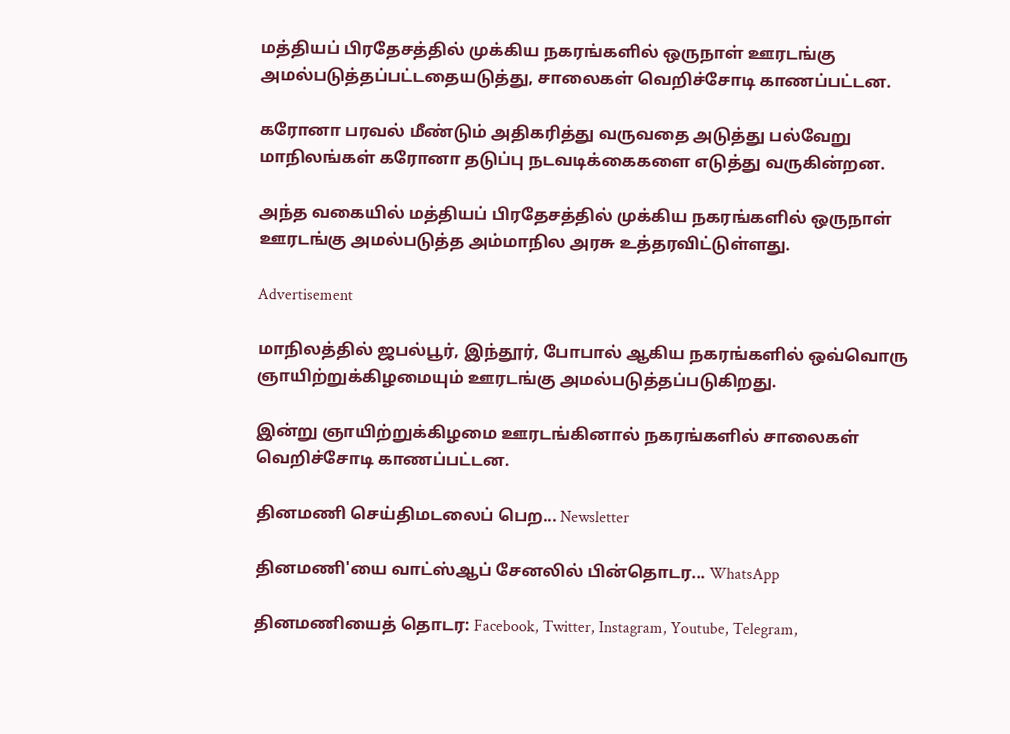மத்தியப் பிரதேசத்தில் முக்கிய நகரங்களில் ஒருநாள் ஊரடங்கு அமல்படுத்தப்பட்டதையடுத்து, சாலைகள் வெறிச்சோடி காணப்பட்டன.

கரோனா பரவல் மீண்டும் அதிகரித்து வருவதை அடுத்து பல்வேறு மாநிலங்கள் கரோனா தடுப்பு நடவடிக்கைகளை எடுத்து வருகின்றன.

அந்த வகையில் மத்தியப் பிரதேசத்தில் முக்கிய நகரங்களில் ஒருநாள் ஊரடங்கு அமல்படுத்த அம்மாநில அரசு உத்தரவிட்டுள்ளது.

Advertisement

மாநிலத்தில் ஜபல்பூர், இந்தூர், போபால் ஆகிய நகரங்களில் ஒவ்வொரு ஞாயிற்றுக்கிழமையும் ஊரடங்கு அமல்படுத்தப்படுகிறது.

இன்று ஞாயிற்றுக்கிழமை ஊரடங்கினால் நகரங்களில் சாலைகள் வெறிச்சோடி காணப்பட்டன.

தினமணி செய்திமடலைப் பெற... Newsletter

தினமணி'யை வாட்ஸ்ஆப் சேனலில் பின்தொடர... WhatsApp

தினமணியைத் தொடர: Facebook, Twitter, Instagram, Youtube, Telegram,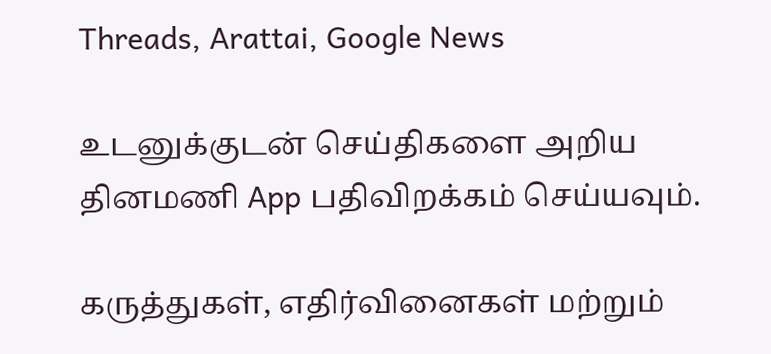Threads, Arattai, Google News

உடனுக்குடன் செய்திகளை அறிய தினமணி App பதிவிறக்கம் செய்யவும்.

கருத்துகள், எதிர்வினைகள் மற்றும்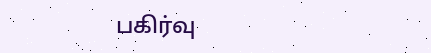பகிர்வு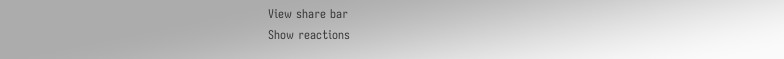View share bar
Show reactions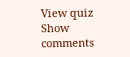View quiz
Show comments